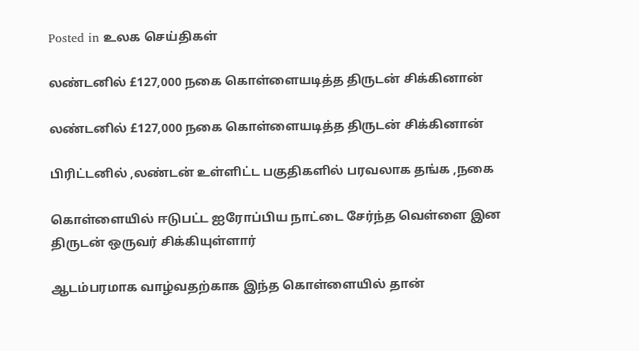Posted in உலக செய்திகள்

லண்டனில் £127,000 நகை கொள்ளையடித்த திருடன் சிக்கினான்

லண்டனில் £127,000 நகை கொள்ளையடித்த திருடன் சிக்கினான்

பிரிட்டனில் ,லண்டன் உள்ளிட்ட பகுதிகளில் பரவலாக தங்க ,நகை

கொள்ளையில் ஈடுபட்ட ஐரோப்பிய நாட்டை சேர்ந்த வெள்ளை இன திருடன் ஒருவர் சிக்கியுள்ளார்

ஆடம்பரமாக வாழ்வதற்காக இந்த கொள்ளையில் தான்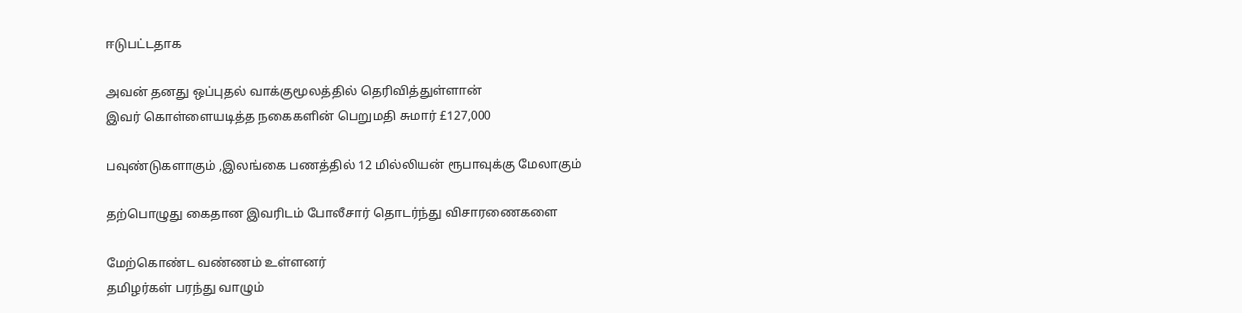ஈடுபட்டதாக

அவன் தனது ஒப்புதல் வாக்குமூலத்தில் தெரிவித்துள்ளான்
இவர் கொள்ளையடித்த நகைகளின் பெறுமதி சுமார் £127,000

பவுண்டுகளாகும் ,இலங்கை பணத்தில் 12 மில்லியன் ரூபாவுக்கு மேலாகும்

தற்பொழுது கைதான இவரிடம் போலீசார் தொடர்ந்து விசாரணைகளை

மேற்கொண்ட வண்ணம் உள்ளனர்
தமிழர்கள் பரந்து வாழும்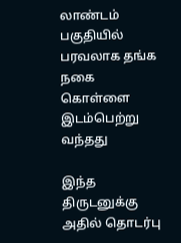லாண்டம் பகுதியில் பரவலாக தங்க நகை கொள்ளை இடம்பெற்று வந்தது

இந்த திருடனுக்கு அதில் தொடர்பு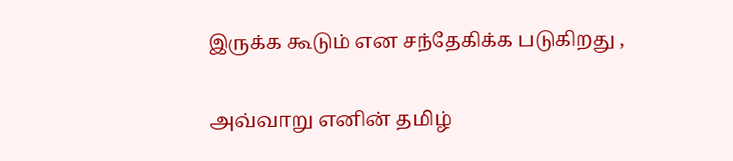இருக்க கூடும் என சந்தேகிக்க படுகிறது ,

அவ்வாறு எனின் தமிழ்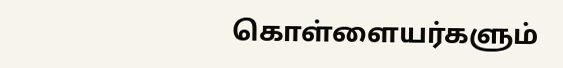கொள்ளையர்களும்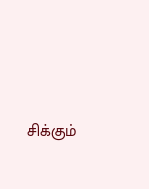சிக்கும்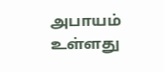அபாயம் உள்ளது